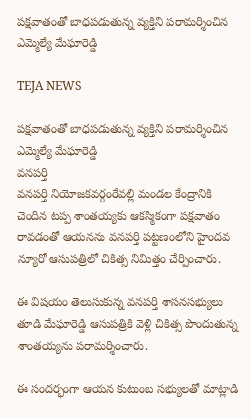పక్షవాతంతో బాధపడుతున్న వ్యక్తిని పరామర్శించిన ఎమ్మెల్యే మేఘారెడ్డి

TEJA NEWS

పక్షవాతంతో బాధపడుతున్న వ్యక్తిని పరామర్శించిన ఎమ్మెల్యే మేఘారెడ్డి
వనపర్తి
వనపర్తి నియోజకవర్గంరేవల్లి మండల కేంద్రానికి చెందిన టప్ప శాంతయ్యకు ఆకస్మికంగా పక్షవాతం రావడంతో ఆయనను వనపర్తి పట్టణంలోని హైందవ న్యూరో ఆసుపత్రిలో చికిత్స నిమిత్తం చేర్పించారు.

ఈ విషయం తెలుసుకున్న వనపర్తి శాసనసభ్యులు తూడి మేఘారెడ్డి ఆసుపత్రికి వెళ్లి చికిత్స పొందుతున్న శాంతయ్యను పరామర్శించారు.

ఈ సందర్భంగా ఆయన కుటుంబ సభ్యులతో మాట్లాడి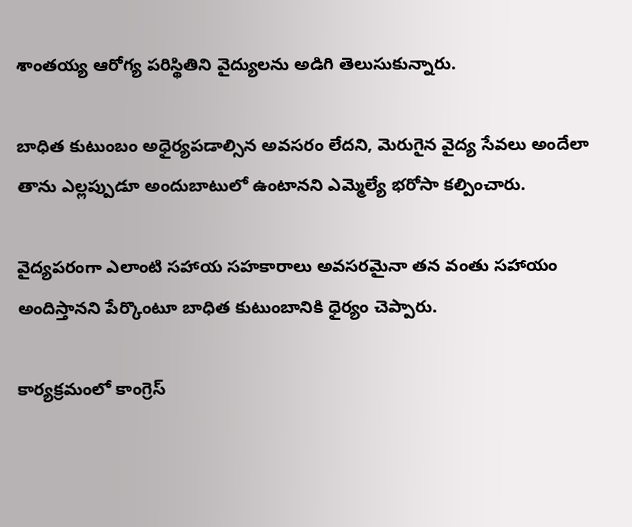శాంతయ్య ఆరోగ్య పరిస్థితిని వైద్యులను అడిగి తెలుసుకున్నారు.

బాధిత కుటుంబం అధైర్యపడాల్సిన అవసరం లేదని, మెరుగైన వైద్య సేవలు అందేలా తాను ఎల్లప్పుడూ అందుబాటులో ఉంటానని ఎమ్మెల్యే భరోసా కల్పించారు.

వైద్యపరంగా ఎలాంటి సహాయ సహకారాలు అవసరమైనా తన వంతు సహాయం అందిస్తానని పేర్కొంటూ బాధిత కుటుంబానికి ధైర్యం చెప్పారు.

కార్యక్రమంలో కాంగ్రెస్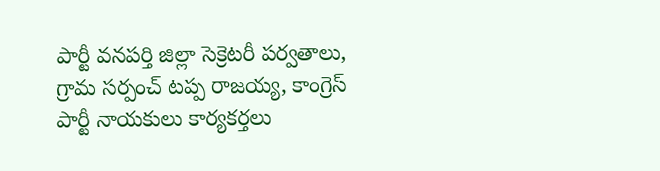పార్టీ వనపర్తి జిల్లా సెక్రెటరీ పర్వతాలు, గ్రామ సర్పంచ్ టప్ప రాజయ్య, కాంగ్రెస్ పార్టీ నాయకులు కార్యకర్తలు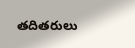తదితరులు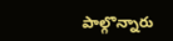పాల్గొన్నారు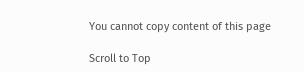You cannot copy content of this page

Scroll to Top